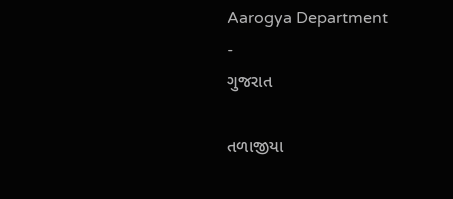Aarogya Department
-
ગુજરાત

તળાજીયા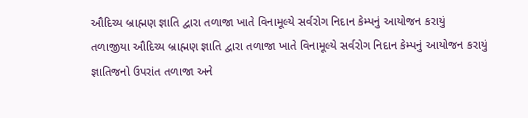ઔદિચ્ય બ્રાહ્મણ જ્ઞાતિ દ્વારા તળાજા ખાતે વિનામૂલ્યે સર્વરોગ નિદાન કેમ્પનું આયોજન કરાયું
તળાજીયા ઔદિચ્ય બ્રાહ્મણ જ્ઞાતિ દ્વારા તળાજા ખાતે વિનામૂલ્યે સર્વરોગ નિદાન કેમ્પનું આયોજન કરાયું જ્ઞાતિજનો ઉપરાંત તળાજા અને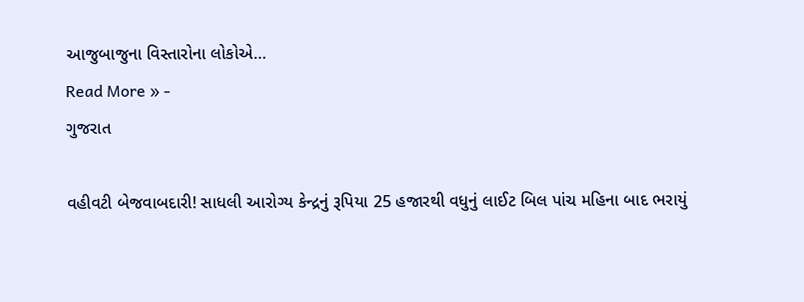આજુબાજુના વિસ્તારોના લોકોએ…
Read More » -
ગુજરાત

વહીવટી બેજવાબદારી! સાધલી આરોગ્ય કેન્દ્રનું રૂપિયા 25 હજારથી વધુનું લાઈટ બિલ પાંચ મહિના બાદ ભરાયું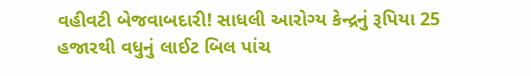વહીવટી બેજવાબદારી! સાધલી આરોગ્ય કેન્દ્રનું રૂપિયા 25 હજારથી વધુનું લાઈટ બિલ પાંચ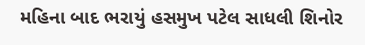મહિના બાદ ભરાયું હસમુખ પટેલ સાધલી શિનોર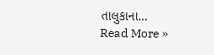તાલુકાના…
Read More »